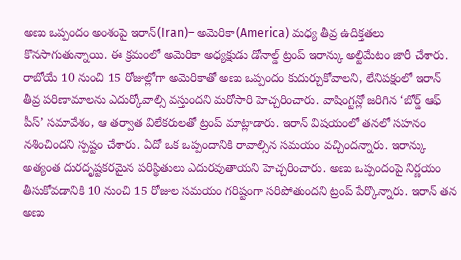అణు ఒప్పందం అంశంపై ఇరాన్(Iran)– అమెరికా(America) మధ్య తీవ్ర ఉదిక్తతలు కొనసాగుతున్నాయి. ఈ క్రమంలో అమెరికా అధ్యక్షుడు డోనాల్డ్ ట్రంప్ ఇరాన్కు అల్టిమేటం జారీ చేశారు. రాబోయే 10 నుంచి 15 రోజుల్లోగా అమెరికాతో అణు ఒప్పందం కుదుర్చుకోవాలని, లేనిపక్షంలో ఇరాన్ తీవ్ర పరిణామాలను ఎదుర్కోవాల్సి వస్తుందని మరోసారి హెచ్చరించారు. వాషింగ్టన్లో జరిగిన ‘బోర్డ్ ఆఫ్ పీస్’ సమావేశం, ఆ తర్వాత విలేకరులతో ట్రంప్ మాట్లాడారు. ఇరాన్ విషయంలో తనలో సహనం నశించిందని స్పష్టం చేశారు. ఏదో ఒక ఒప్పందానికి రావాల్సిన సమయం వచ్చిందన్నారు. ఇరాన్కు అత్యంత దురదృష్టకరమైన పరిస్థితులు ఎదురవుతాయని హెచ్చరించారు. అణు ఒప్పందంపై నిర్ణయం తీసుకోవడానికి 10 నుంచి 15 రోజుల సమయం గరిష్టంగా సరిపోతుందని ట్రంప్ పేర్కొన్నారు. ఇరాన్ తన అణు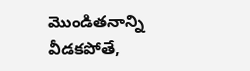మొండితనాన్ని వీడకపోతే,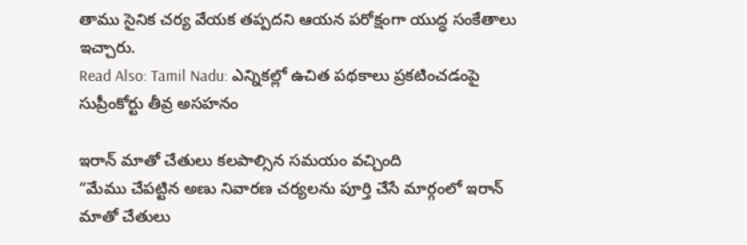తాము సైనిక చర్య వేయక తప్పదని ఆయన పరోక్షంగా యుద్ధ సంకేతాలు ఇచ్చారు.
Read Also: Tamil Nadu: ఎన్నికల్లో ఉచిత పథకాలు ప్రకటించడంపై సుప్రీంకోర్టు తీవ్ర అసహనం

ఇరాన్ మాతో చేతులు కలపాల్సిన సమయం వచ్చింది
“మేము చేపట్టిన అణు నివారణ చర్యలను పూర్తి చేసే మార్గంలో ఇరాన్ మాతో చేతులు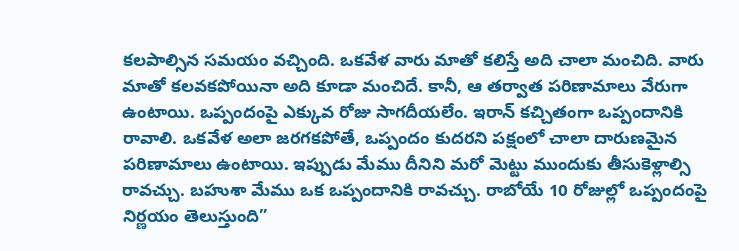కలపాల్సిన సమయం వచ్చింది. ఒకవేళ వారు మాతో కలిస్తే అది చాలా మంచిది. వారు మాతో కలవకపోయినా అది కూడా మంచిదే. కానీ, ఆ తర్వాత పరిణామాలు వేరుగా ఉంటాయి. ఒప్పందంపై ఎక్కువ రోజు సాగదీయలేం. ఇరాన్ కచ్చితంగా ఒప్పందానికి రావాలి. ఒకవేళ అలా జరగకపోతే, ఒప్పందం కుదరని పక్షంలో చాలా దారుణమైన పరిణామాలు ఉంటాయి. ఇప్పుడు మేము దీనిని మరో మెట్టు ముందుకు తీసుకెళ్లాల్సి రావచ్చు. బహుశా మేము ఒక ఒప్పందానికి రావచ్చు. రాబోయే 10 రోజుల్లో ఒప్పందంపై నిర్ణయం తెలుస్తుంది”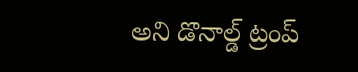అని డొనాల్డ్ ట్రంప్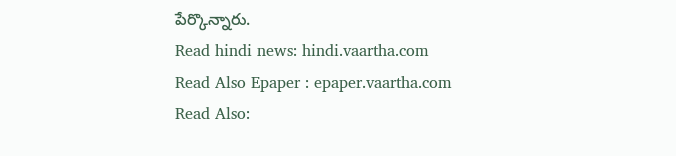పేర్కొన్నారు.
Read hindi news: hindi.vaartha.com
Read Also Epaper : epaper.vaartha.com
Read Also: